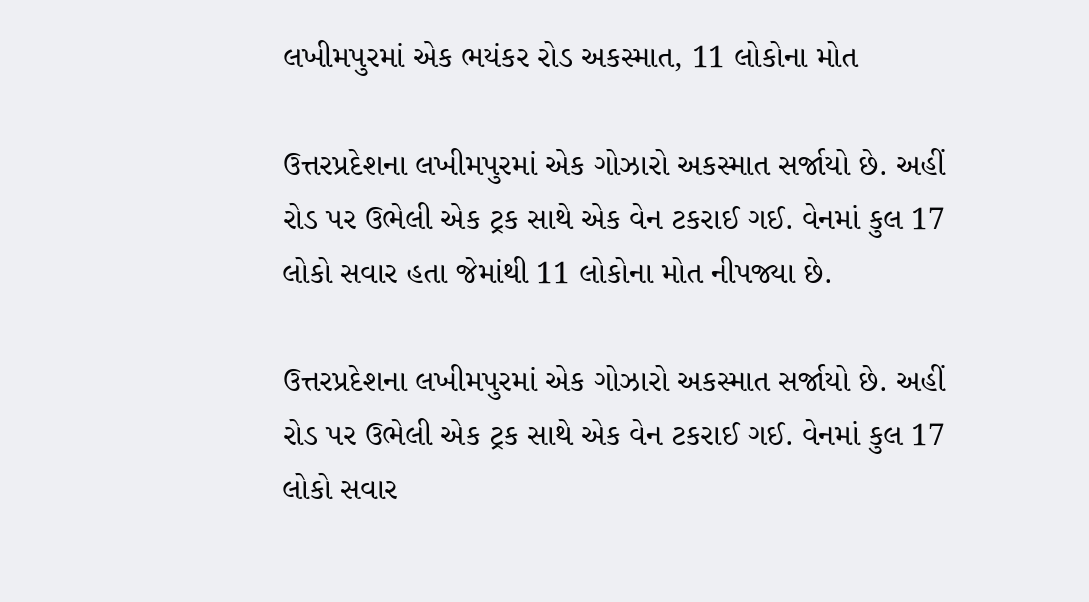લખીમપુરમાં એક ભયંકર રોડ અકસ્માત, 11 લોકોના મોત

ઉત્તરપ્રદેશના લખીમપુરમાં એક ગોઝારો અકસ્માત સર્જાયો છે. અહીં રોડ પર ઉભેલી એક ટ્રક સાથે એક વેન ટકરાઈ ગઈ. વેનમાં કુલ 17 લોકો સવાર હતા જેમાંથી 11 લોકોના મોત નીપજ્યા છે.

ઉત્તરપ્રદેશના લખીમપુરમાં એક ગોઝારો અકસ્માત સર્જાયો છે. અહીં રોડ પર ઉભેલી એક ટ્રક સાથે એક વેન ટકરાઈ ગઈ. વેનમાં કુલ 17 લોકો સવાર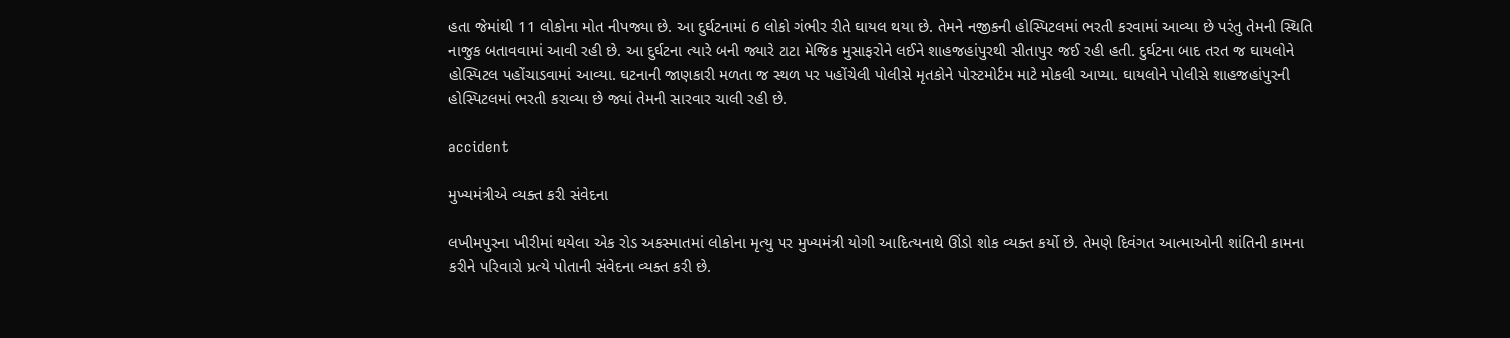હતા જેમાંથી 11 લોકોના મોત નીપજ્યા છે. આ દુર્ઘટનામાં 6 લોકો ગંભીર રીતે ઘાયલ થયા છે. તેમને નજીકની હોસ્પિટલમાં ભરતી કરવામાં આવ્યા છે પરંતુ તેમની સ્થિતિ નાજુક બતાવવામાં આવી રહી છે. આ દુર્ઘટના ત્યારે બની જ્યારે ટાટા મેજિક મુસાફરોને લઈને શાહજહાંપુરથી સીતાપુર જઈ રહી હતી. દુર્ઘટના બાદ તરત જ ઘાયલોને હોસ્પિટલ પહોંચાડવામાં આવ્યા. ઘટનાની જાણકારી મળતા જ સ્થળ પર પહોંચેલી પોલીસે મૃતકોને પોસ્ટમોર્ટમ માટે મોકલી આપ્યા. ઘાયલોને પોલીસે શાહજહાંપુરની હોસ્પિટલમાં ભરતી કરાવ્યા છે જ્યાં તેમની સારવાર ચાલી રહી છે.

accident

મુખ્યમંત્રીએ વ્યક્ત કરી સંવેદના

લખીમપુરના ખીરીમાં થયેલા એક રોડ અકસ્માતમાં લોકોના મૃત્યુ પર મુખ્યમંત્રી યોગી આદિત્યનાથે ઊંડો શોક વ્યક્ત કર્યો છે. તેમણે દિવંગત આત્માઓની શાંતિની કામના કરીને પરિવારો પ્રત્યે પોતાની સંવેદના વ્યક્ત કરી છે.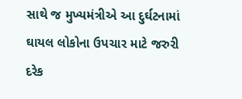સાથે જ મુખ્યમંત્રીએ આ દુર્ઘટનામાં ઘાયલ લોકોના ઉપચાર માટે જરુરી દરેક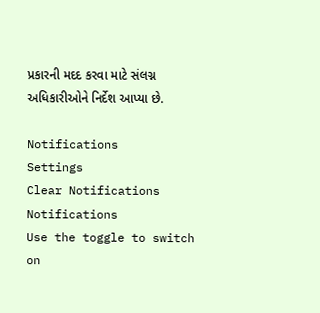પ્રકારની મદદ કરવા માટે સંલગ્ન અધિકારીઓને નિર્દેશ આપ્યા છે.

Notifications
Settings
Clear Notifications
Notifications
Use the toggle to switch on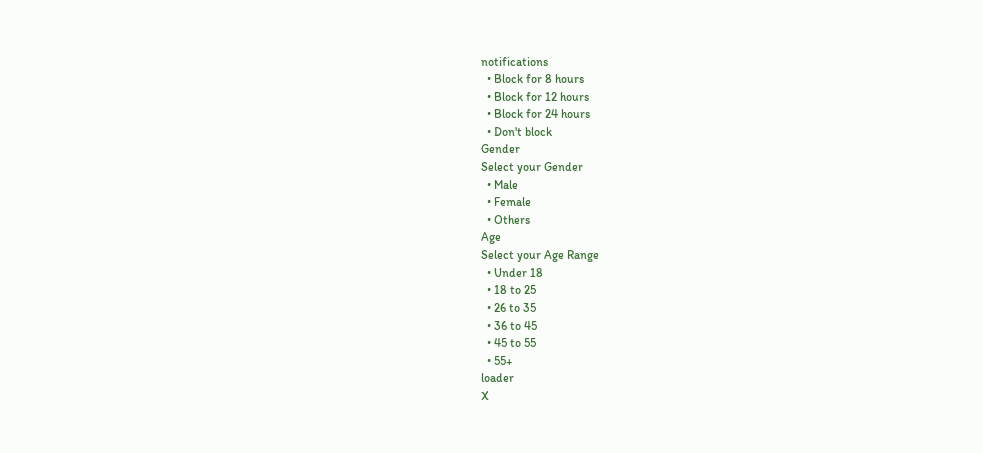notifications
  • Block for 8 hours
  • Block for 12 hours
  • Block for 24 hours
  • Don't block
Gender
Select your Gender
  • Male
  • Female
  • Others
Age
Select your Age Range
  • Under 18
  • 18 to 25
  • 26 to 35
  • 36 to 45
  • 45 to 55
  • 55+
loader
X